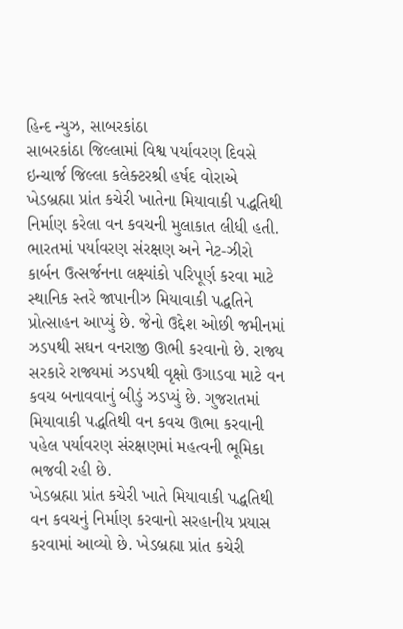હિન્દ ન્યુઝ, સાબરકાંઠા
સાબરકાંઠા જિલ્લામાં વિશ્વ પર્યાવરણ દિવસે ઇન્ચાર્જ જિલ્લા કલેક્ટરશ્રી હર્ષદ વોરાએ ખેડબ્રહ્મા પ્રાંત કચેરી ખાતેના મિયાવાકી પદ્ધતિથી નિર્માણ કરેલા વન કવચની મુલાકાત લીધી હતી.
ભારતમાં પર્યાવરણ સંરક્ષણ અને નેટ-ઝીરો કાર્બન ઉત્સર્જનના લક્ષ્યાંકો પરિપૂર્ણ કરવા માટે સ્થાનિક સ્તરે જાપાનીઝ મિયાવાકી પદ્ધતિને પ્રોત્સાહન આપ્યું છે. જેનો ઉદ્દેશ ઓછી જમીનમાં ઝડપથી સઘન વનરાજી ઊભી કરવાનો છે. રાજ્ય સરકારે રાજ્યમાં ઝડપથી વૃક્ષો ઉગાડવા માટે વન કવચ બનાવવાનું બીડું ઝડપ્યું છે. ગુજરાતમાં મિયાવાકી પદ્ધતિથી વન કવચ ઊભા કરવાની પહેલ પર્યાવરણ સંરક્ષણમાં મહત્વની ભૂમિકા ભજવી રહી છે.
ખેડબ્રહ્મા પ્રાંત કચેરી ખાતે મિયાવાકી પદ્ધતિથી વન કવચનું નિર્માણ કરવાનો સરહાનીય પ્રયાસ કરવામાં આવ્યો છે. ખેડબ્રહ્મા પ્રાંત કચેરી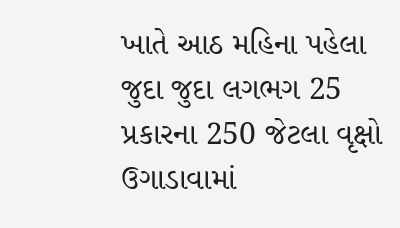ખાતે આઠ મહિના પહેલા જુદા જુદા લગભગ 25 પ્રકારના 250 જેટલા વૃક્ષો ઉગાડાવામાં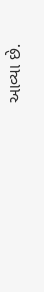આવ્યા છે.